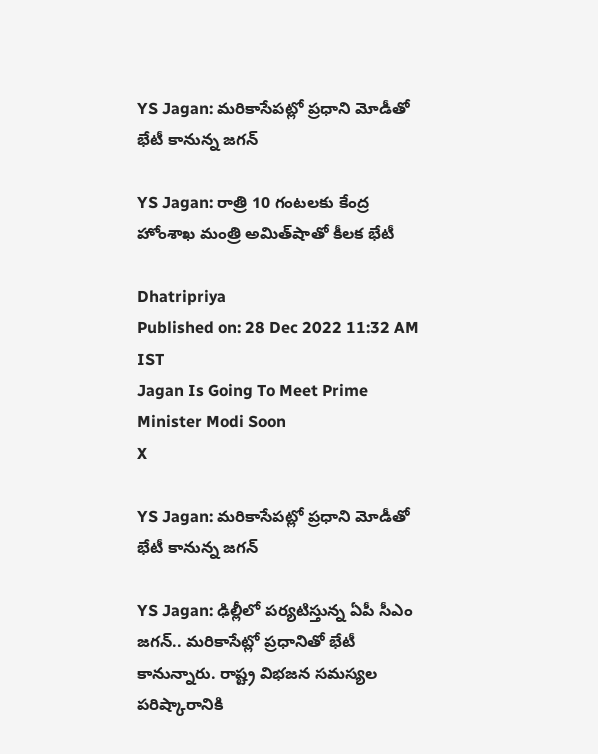YS Jagan: మరికాసేపట్లో ప్రధాని మోడీతో భేటీ కానున్న జగన్

YS Jagan: రాత్రి 10 గంటలకు కేంద్ర హోంశాఖ మంత్రి అమిత్‌షాతో కీలక భేటీ

Dhatripriya
Published on: 28 Dec 2022 11:32 AM IST
Jagan Is Going To Meet Prime Minister Modi Soon
X

YS Jagan: మరికాసేపట్లో ప్రధాని మోడీతో భేటీ కానున్న జగన్

YS Jagan: ఢిల్లీలో పర్యటిస్తున్న ఏపీ సీఎం జగన్.. మరికాసేట్లో ప్రధానితో భేటీ కానున్నారు. రాష్ట్ర విభజన సమస్యల పరిష్కారానికి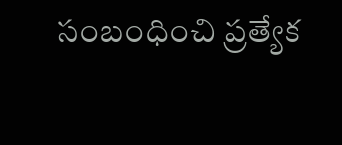సంబంధించి ప్రత్యేక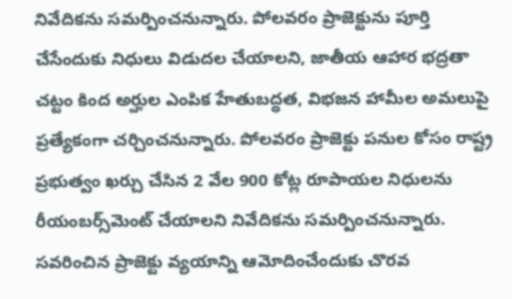నివేదికను సమర్పించనున్నారు. పోలవరం ప్రాజెక్టును పూర్తి చేసేందుకు నిధులు విడుదల చేయాలని, జాతీయ ఆహార భద్రతా చట్టం కింద అర్హుల ఎంపిక హేతుబద్ధత, విభజన హామీల అమలుపై ప్రత్యేకంగా చర్చించనున్నారు. పోలవరం ప్రాజెక్టు పనుల కోసం రాష్ట్ర ప్రభుత్వం ఖర్చు చేసిన 2 వేల 900 కోట్ల రూపాయల నిధులను రీయంబర్స్‌మెంట్ చేయాలని నివేదికను సమర్పించనున్నారు. సవరించిన ప్రాజెక్టు వ్యయాన్ని ఆమోదించేందుకు చొరవ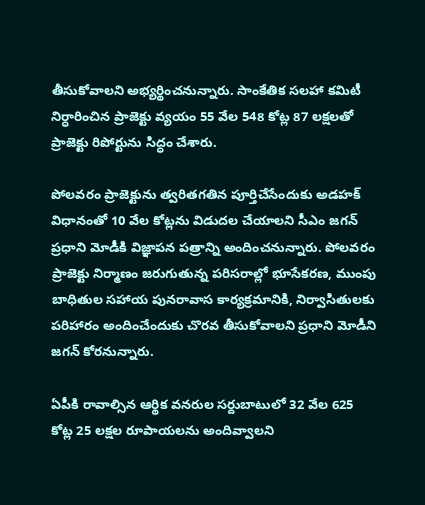తీసుకోవాలని అభ్యర్థించనున్నారు. సాంకేతిక సలహా కమిటీ నిర్ధారించిన ప్రాజెక్టు వ్యయం 55 వేల 548 కోట్ల 87 లక్షలతో ప్రాజెక్టు రిపోర్టును సిద్ధం చేశారు.

పోలవరం ప్రాజెక్టును త్వరితగతిన పూర్తిచేసేందుకు అడహక్ విధానంతో 10 వేల కోట్లను విడుదల చేయాలని సీఎం జగన్ ప్రధాని మోడీకి విజ్ఞాపన పత్రాన్ని అందించనున్నారు. పోలవరం ప్రాజెక్టు నిర్మాణం జరుగుతున్న పరిసరాల్లో భూసేకరణ, ముంపు బాధితుల సహాయ పునరావాస కార్యక్రమానికి, నిర్వాసితులకు పరిహారం అందించేందుకు చొరవ తీసుకోవాలని ప్రధాని మోడీని జగన్‌ కోరనున్నారు.

ఏపీకి రావాల్సిన ఆర్థిక వనరుల సర్దుబాటులో 32 వేల 625 కోట్ల 25 లక్షల రూపాయలను అందివ్వాలని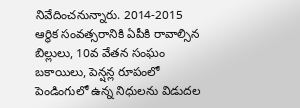నివేదించనున్నారు. 2014-2015 ఆర్థిక సంవత్సరానికి ఏపీకి రావాల్సిన బిల్లులు, 10వ వేతన సంఘం బకాయిలు, పెన్షన్ల రూపంలో పెండింగులో ఉన్న నిధులను విడుదల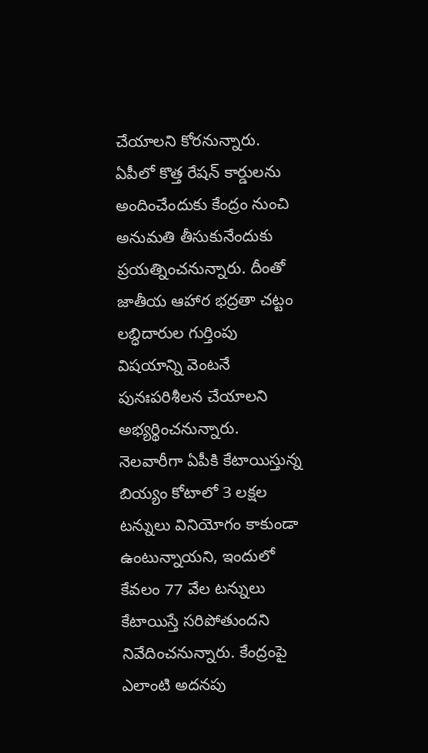చేయాలని కోరనున్నారు. ఏపీలో కొత్త రేషన్ కార్డులను అందించేందుకు కేంద్రం నుంచి అనుమతి తీసుకునేందుకు ప్రయత్నించనున్నారు. దీంతో జాతీయ ఆహార భద్రతా చట్టం లబ్ధిదారుల గుర్తింపు విషయాన్ని వెంటనే పునఃపరిశీలన చేయాలని అభ్యర్థించనున్నారు. నెలవారీగా ఏపీకి కేటాయిస్తున్న బియ్యం కోటాలో 3 లక్షల టన్నులు వినియోగం కాకుండా ఉంటున్నాయని, ఇందులో కేవలం 77 వేల టన్నులు కేటాయిస్తే సరిపోతుందని నివేదించనున్నారు. కేంద్రంపై ఎలాంటి అదనపు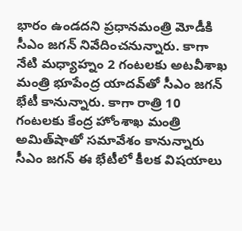భారం ఉండదని ప్రధానమంత్రి మోడీకి సీఎం జగన్ నివేదించనున్నారు. కాగా నేటి మధ్యాహ్నం 2 గంటలకు అటవీశాఖ మంత్రి భూపేంద్ర యాదవ్‌తో సీఎం జగన్ భేటీ కానున్నారు. కాగా రాత్రి 10 గంటలకు కేంద్ర హోంశాఖ మంత్రి అమిత్‌షాతో సమావేశం కానున్నారు సీఎం జగన్ ఈ భేటీలో కీలక విషయాలు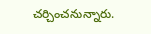చర్చించనున్నారు.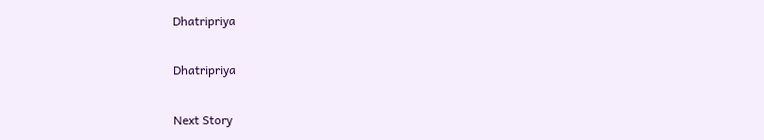Dhatripriya

Dhatripriya

Next Story